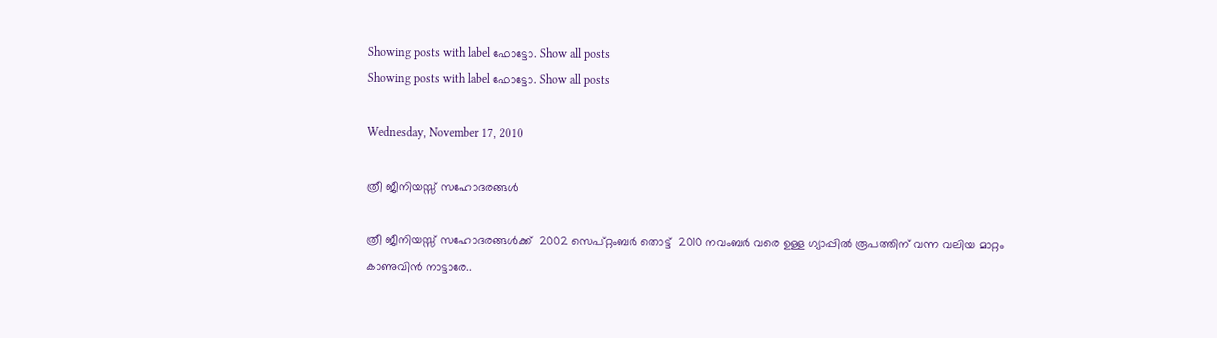Showing posts with label ഫോട്ടോ. Show all posts
Showing posts with label ഫോട്ടോ. Show all posts

Wednesday, November 17, 2010

ത്രീ ജീനിയസ്സ് സഹോദരങ്ങള്‍

ത്രീ ജീനിയസ്സ് സഹോദരങ്ങള്‍ക്ക്‌  2002 സെപ്റ്റംബര്‍ തൊട്ട്  2010 നവംബര്‍ വരെ ഉള്ള ഗ്യാപ്പില്‍ രൂപത്തിന് വന്ന വലിയ മാറ്റം കാണുവിന്‍ നാട്ടാരേ..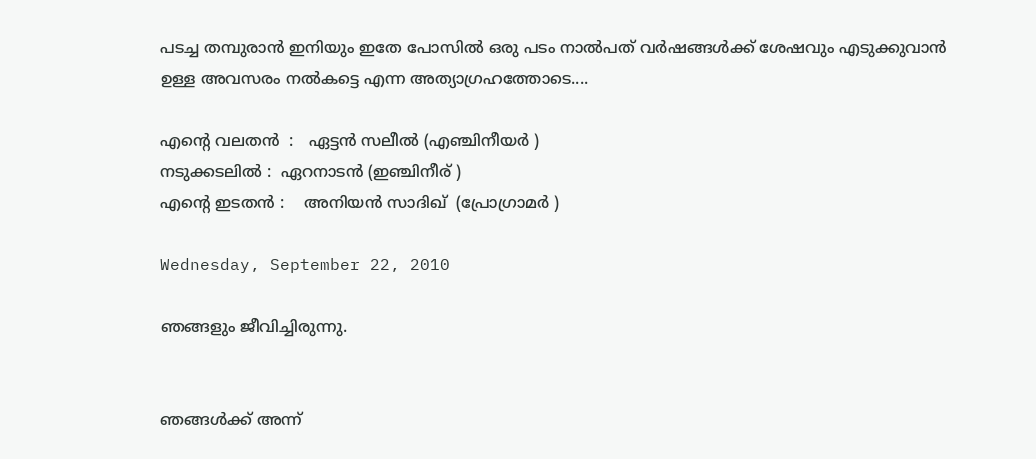പടച്ച തമ്പുരാന്‍ ഇനിയും ഇതേ പോസില്‍ ഒരു പടം നാല്‍പത്‌ വര്‍ഷങ്ങള്‍ക്ക് ശേഷവും എടുക്കുവാന്‍ ഉള്ള അവസരം നല്‍കട്ടെ എന്ന അത്യാഗ്രഹത്തോടെ....

എന്റെ വലതന്‍  :   ഏട്ടന്‍ സലീല്‍ (എഞ്ചിനീയര്‍ )
നടുക്കടലില്‍ :  ഏറനാടന്‍ (ഇഞ്ചിനീര് )
എന്‍റെ ഇടതന്‍ :    അനിയന്‍ സാദിഖ്‌  (പ്രോഗ്രാമര്‍ )

Wednesday, September 22, 2010

ഞങ്ങളും ജീവിച്ചിരുന്നു.


ഞങ്ങള്‍ക്ക്‌ അന്ന്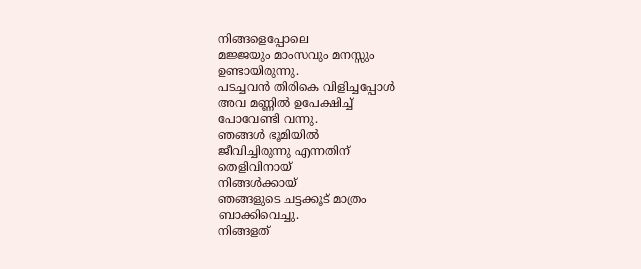നിങ്ങളെപ്പോലെ
മജ്ജയും മാംസവും മനസ്സും
ഉണ്ടായിരുന്നു.
പടച്ചവന്‍ തിരികെ വിളിച്ചപ്പോള്‍
അവ മണ്ണില്‍ ഉപേക്ഷിച്ച്
പോവേണ്ടി വന്നു.
ഞങ്ങള്‍ ഭൂമിയില്‍
ജീവിച്ചിരുന്നു എന്നതിന്
തെളിവിനായ്‌
നിങ്ങള്‍ക്കായ്‌
ഞങ്ങളുടെ ചട്ടക്കൂട് മാത്രം
ബാക്കിവെച്ചു.
നിങ്ങളത്‌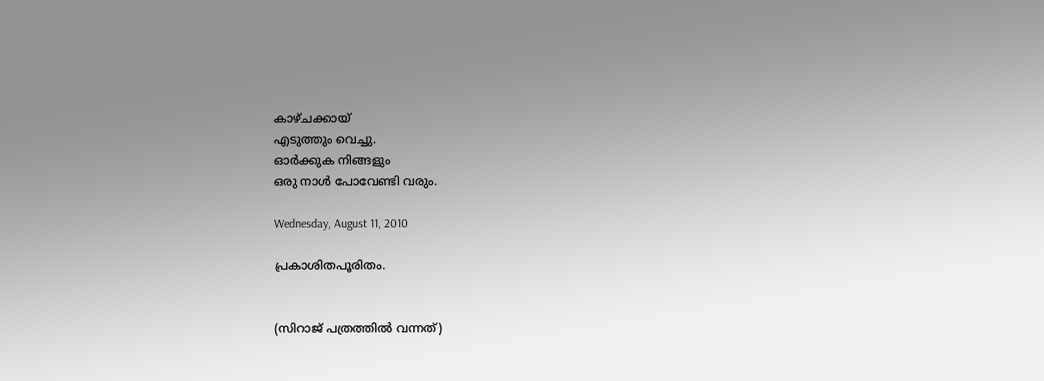കാഴ്ചക്കായ്‌
എടുത്തും വെച്ചു.
ഓര്‍ക്കുക നിങ്ങളും
ഒരു നാള്‍ പോവേണ്ടി വരും.

Wednesday, August 11, 2010

പ്രകാശിതപൂരിതം.


(സിറാജ് പത്രത്തില്‍ വന്നത്)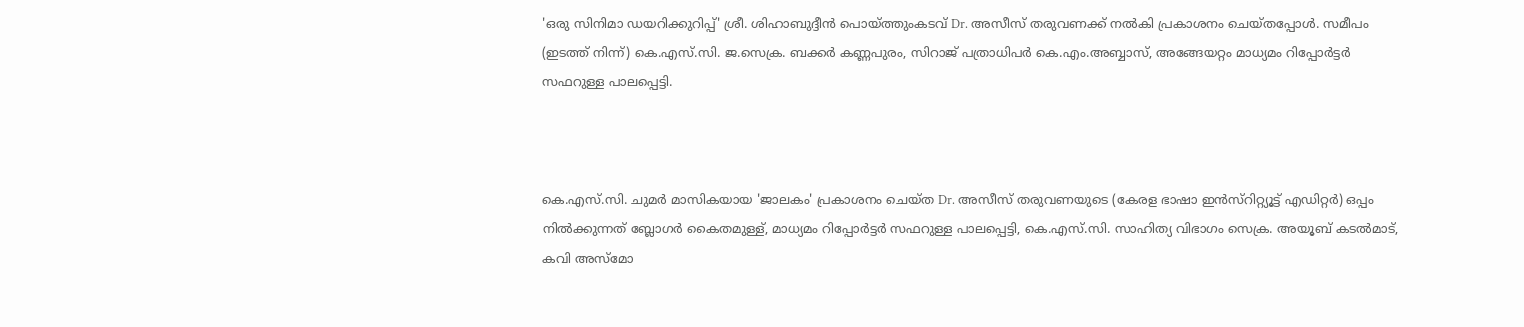'ഒരു സിനിമാ ഡയറിക്കുറിപ്പ്' ശ്രീ. ശിഹാബുദ്ദീന്‍ പൊയ്ത്തുംകടവ് Dr. അസീസ്‌ തരുവണക്ക് നല്‍കി പ്രകാശനം ചെയ്തപ്പോള്‍. സമീപം (ഇടത്ത് നിന്ന്) കെ.എസ്.സി. ജ.സെക്ര. ബക്കര്‍ കണ്ണപുരം, സിറാജ് പത്രാധിപര്‍ കെ.എം.അബ്ബാസ്‌, അങ്ങേയറ്റം മാധ്യമം റിപ്പോര്‍ട്ടര്‍ സഫറുള്ള പാലപ്പെട്ടി.



കെ.എസ്.സി. ചുമര്‍ മാസികയായ 'ജാലകം' പ്രകാശനം ചെയ്ത Dr. അസീസ്‌ തരുവണയുടെ (കേരള ഭാഷാ ഇന്‍സ്റിറ്റ്യൂട്ട് എഡിറ്റര്‍) ഒപ്പം നില്‍ക്കുന്നത്‌ ബ്ലോഗര്‍ കൈതമുള്ള്, മാധ്യമം റിപ്പോര്‍ട്ടര്‍ സഫറുള്ള പാലപ്പെട്ടി, കെ.എസ്.സി. സാഹിത്യ വിഭാഗം സെക്ര. അയൂബ് കടല്‍മാട്‌, കവി അസ്മോ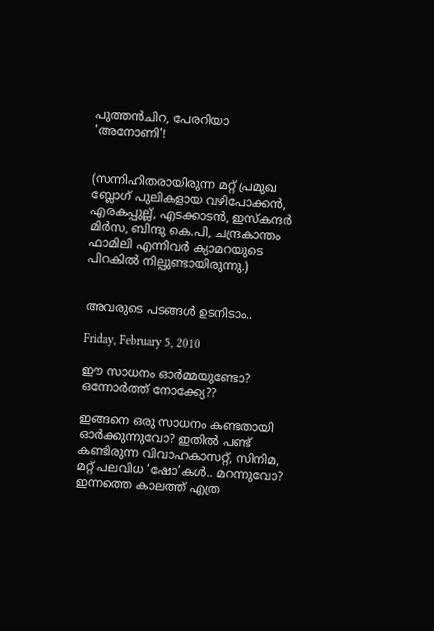പുത്തന്‍ചിറ, പേരറിയാ 'അനോണി'!


(സന്നിഹിതരായിരുന്ന മറ്റ് പ്രമുഖ ബ്ലോഗ്‌ പുലികളായ വഴിപോക്കന്‍, എരകപ്പുല്ല്, എടക്കാടന്‍, ഇസ്കന്ദര്‍ മിര്‍സ, ബിന്ദു കെ.പി, ചന്ദ്രകാന്തം ഫാമിലി എന്നിവര്‍ ക്യാമറയുടെ പിറകില്‍ നില്പുണ്ടായിരുന്നു.)


അവരുടെ പടങ്ങള്‍ ഉടനിടാം..

Friday, February 5, 2010

ഈ സാധനം ഓര്‍മ്മയുണ്ടോ? ഒന്നോര്‍ത്ത് നോക്ക്യേ??

ഇങ്ങനെ ഒരു സാധനം കണ്ടതായി ഓര്‍ക്കുന്നുവോ? ഇതില്‍ പണ്ട് കണ്ടിരുന്ന വിവാഹകാസറ്റ്, സിനിമ, മറ്റ് പലവിധ ‘ഷോ’കള്‍.. മറന്നുവോ?
ഇന്നത്തെ കാലത്ത് എത്ര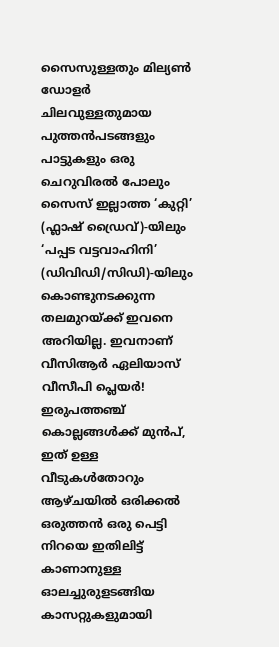സൈസുള്ളതും മില്യണ്‍ ഡോളര്‍ ചിലവുള്ളതുമായ പുത്തന്‍‌പടങ്ങളും പാട്ടുകളും ഒരു ചെറുവിരല്‍ പോലും സൈസ് ഇല്ലാത്ത ‘കുറ്റി’ (ഫ്ലാഷ് ഡ്രൈവ്)-യിലും ‘പപ്പട വട്ടവാഹിനി’ (ഡിവിഡി/സിഡി)-യിലും കൊണ്ടുനടക്കുന്ന തലമുറയ്ക്ക് ഇവനെ അറിയില്ല. ഇവനാണ് വീസിആര്‍ ഏലിയാസ് വീസീപി പ്ലെയര്‍!                                                                                                                                                                                                                                                                                               ഇരുപത്തഞ്ച് കൊല്ലങ്ങള്‍ക്ക് മുന്‍പ്, ഇത് ഉള്ള വീടുകള്‍തോറും ആഴ്ചയില്‍ ഒരിക്കല്‍ ഒരുത്തന്‍ ഒരു പെട്ടി നിറയെ ഇതിലിട്ട് കാണാനുള്ള ഓലച്ചുരുളടങ്ങിയ കാസറ്റുകളുമായി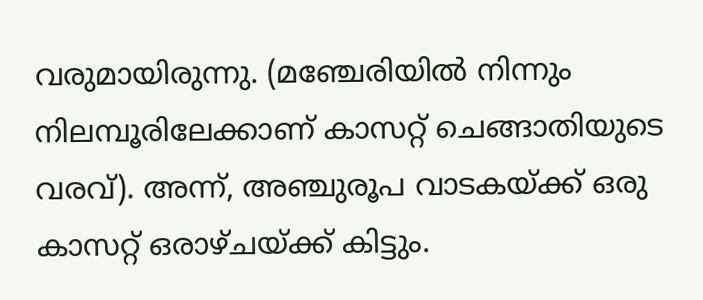വരുമായിരുന്നു. (മഞ്ചേരിയില്‍ നിന്നും നിലമ്പൂരിലേക്കാണ് കാസറ്റ് ചെങ്ങാതിയുടെ വരവ്). അന്ന്, അഞ്ചുരൂപ വാടകയ്ക്ക് ഒരു കാസറ്റ് ഒരാഴ്ചയ്ക്ക് കിട്ടും.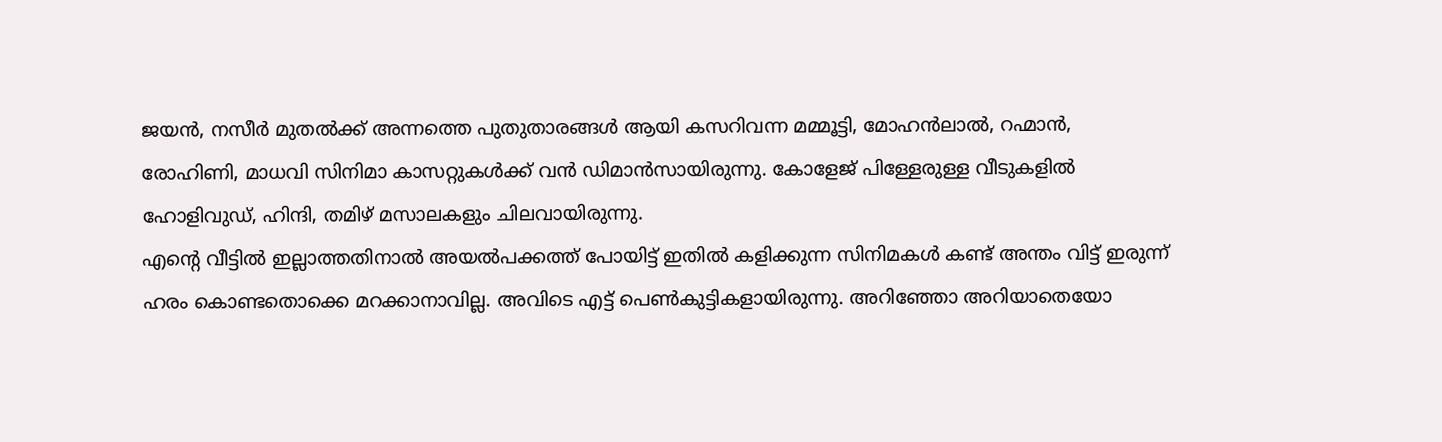ജയന്‍, നസീര്‍ മുതല്‍ക്ക് അന്നത്തെ പുതുതാരങ്ങള്‍ ആയി കസറിവന്ന മമ്മൂട്ടി, മോഹന്‍‌ലാല്‍, റഹ്മാന്‍, രോഹിണി, മാധവി സിനിമാ കാസറ്റുകള്‍ക്ക് വന്‍ ഡിമാന്‍സായിരുന്നു. കോളേജ് പിള്ളേരുള്ള വീടുകളില്‍ ഹോളിവുഡ്, ഹിന്ദി, തമിഴ് മസാലകളും ചിലവായിരുന്നു.                                                                                                                  എന്റെ വീട്ടില്‍ ഇല്ലാത്തതിനാല്‍ അയല്‍‌പക്കത്ത് പോയിട്ട് ഇതില്‍ കളിക്കുന്ന സിനിമകള്‍ കണ്ട് അന്തം വിട്ട് ഇരുന്ന് ഹരം കൊണ്ടതൊക്കെ മറക്കാനാവില്ല. അവിടെ എട്ട് പെണ്‍‌കുട്ടികളായിരുന്നു. അറിഞ്ഞോ അറിയാതെയോ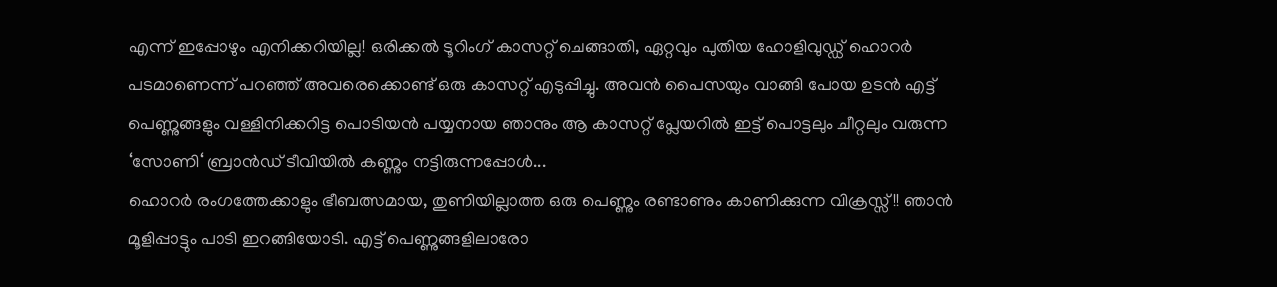എന്ന് ഇപ്പോഴും എനിക്കറിയില്ല! ഒരിക്കല്‍ ടൂറിംഗ് കാസറ്റ് ചെങ്ങാതി, ഏറ്റവും പുതിയ ഹോളിവുഡ്ഡ് ഹൊറര്‍ പടമാണെന്ന് പറഞ്ഞ് അവരെക്കൊണ്ട് ഒരു കാസറ്റ് എടുപ്പിച്ചു. അവന്‍ പൈസയും വാങ്ങി പോയ ഉടന്‍ എട്ട് പെണ്ണുങ്ങളും വള്ളിനിക്കറിട്ട പൊടിയന്‍ പയ്യനായ ഞാനും ആ കാസറ്റ് പ്ലേയറില്‍ ഇട്ട് പൊട്ടലും ചീറ്റലും വരുന്ന ‘സോണി‘ ബ്രാന്‍ഡ് ടീവിയില്‍ കണ്ണും നട്ടിരുന്നപ്പോള്‍...                                                                                                                            ഹൊറര്‍ രംഗത്തേക്കാളും ഭീബത്സമായ, തുണിയില്ലാത്ത ഒരു പെണ്ണും രണ്ടാണും കാണിക്കുന്ന വിക്രസ്സ്!! ഞാന്‍ മൂളിപ്പാട്ടും പാടി ഇറങ്ങിയോടി. എട്ട് പെണ്ണുങ്ങളിലാരോ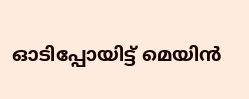ഓടിപ്പോയിട്ട് മെയിന്‍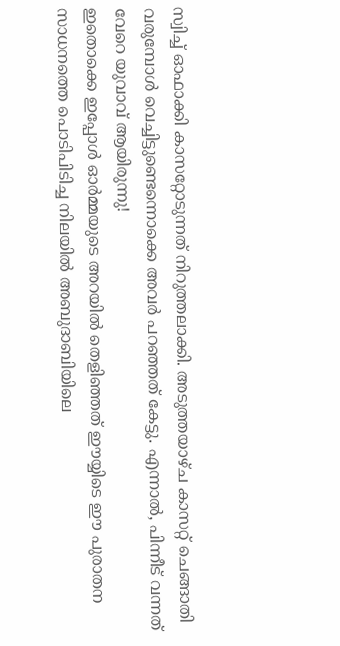സ്വിച്ച് ഓഫാക്കി കാസറ്റോടുന്നത് നിറുത്തലാക്കി. അടുത്തയാഴ്ച കാസറ്റ് ചെങ്ങാതി വരുമ്പോള്‍ വെച്ചിട്ടുണ്ടെന്നൊക്കെ അവര്‍ പറഞ്ഞത് കേട്ടു. എന്നാല്‍, പിന്നീട് വന്നത് വേറെ യുവാവ് ആയിരുന്നു!                                                                                                                                    ഇതൊക്കെ ഇപ്പോള്‍ ഓര്‍മ്മയുടെ അറയില്‍ തെളിഞ്ഞത് ഈയ്യിടെ ഈ പുരാതന സാധനത്തെ പൊടിപിടിച്ച നിലയില്‍ അബുദാബിയിലെ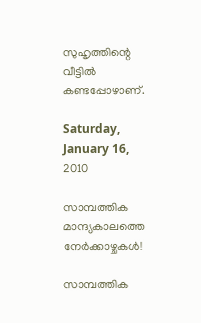സുഹൃത്തിന്റെ വീട്ടില്‍ കണ്ടപ്പോഴാണ്.

Saturday, January 16, 2010

സാമ്പത്തിക മാന്ദ്യകാലത്തെ നേര്‍ക്കാഴ്ചകള്‍!

സാമ്പത്തിക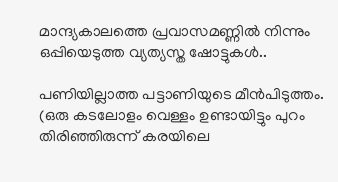മാന്ദ്യകാലത്തെ പ്രവാസമണ്ണില്‍ നിന്നും ഒപ്പിയെടുത്ത വ്യത്യസ്ത ഷോട്ടുകള്‍..

പണിയില്ലാത്ത പട്ടാണിയുടെ മീന്‍‌പിടുത്തം. (ഒരു കടലോളം വെള്ളം ഉണ്ടായിട്ടും പുറം തിരിഞ്ഞിരുന്ന് കരയിലെ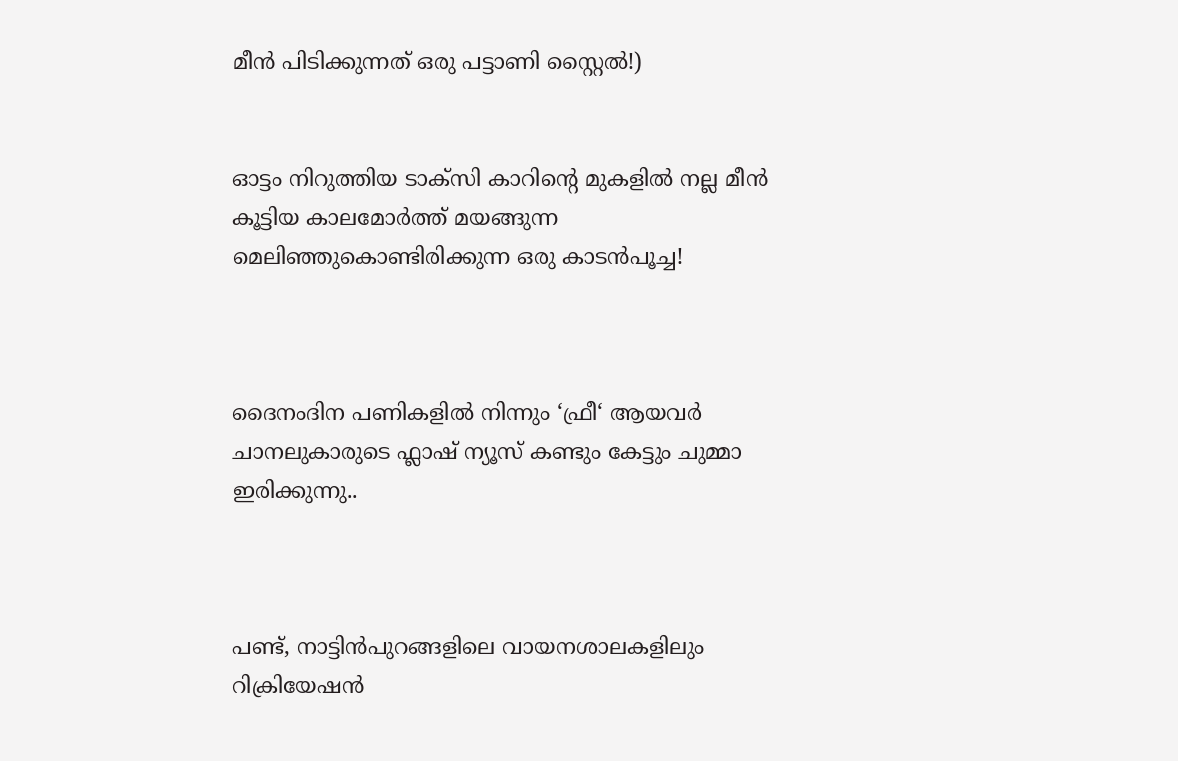മീന്‍ പിടിക്കുന്നത് ഒരു പട്ടാണി സ്റ്റൈല്‍!)


ഓട്ടം നിറുത്തിയ ടാക്സി കാറിന്റെ മുകളില്‍ നല്ല മീന്‍ കൂട്ടിയ കാലമോര്‍ത്ത് മയങ്ങുന്ന മെലിഞ്ഞുകൊണ്ടിരിക്കുന്ന ഒരു കാടന്‍‌പൂച്ച!



ദൈനംദിന പണികളില്‍ നിന്നും ‘ഫ്രീ‘ ആയവര്‍ ചാനലുകാരുടെ ഫ്ലാഷ് ന്യൂസ് കണ്ടും കേട്ടും ചുമ്മാ ഇരിക്കുന്നു..



പണ്ട്, നാട്ടിന്‍പുറങ്ങളിലെ വായനശാലകളിലും റിക്രിയേഷന്‍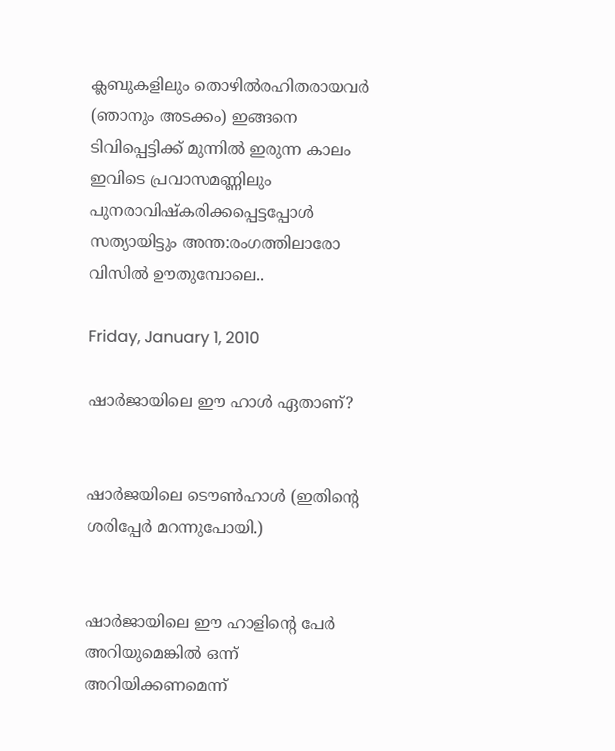ക്ലബുകളിലും തൊഴില്‍‌രഹിതരായവര്‍ (ഞാനും അടക്കം) ഇങ്ങനെ ടിവിപ്പെട്ടിക്ക് മുന്നില്‍ ഇരുന്ന കാലം ഇവിടെ പ്രവാസമണ്ണിലും പുനരാവിഷ്കരിക്കപ്പെട്ടപ്പോള്‍ സത്യായിട്ടും അന്ത:രംഗത്തിലാരോ വിസില്‍ ഊതുമ്പോലെ..

Friday, January 1, 2010

ഷാർജായിലെ ഈ ഹാൾ ഏതാണ്?


ഷാർജയിലെ ടൌൺഹാൾ (ഇതിന്റെ ശരിപ്പേർ മറന്നുപോയി.)


ഷാർജായിലെ ഈ ഹാളിന്റെ പേർ അറിയുമെങ്കിൽ ഒന്ന് അറിയിക്കണമെന്ന്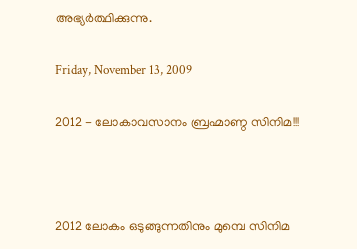അഭ്യർത്ഥിക്കുന്നു.

Friday, November 13, 2009

2012 - ലോകാവസാനം ബ്രഹ്മാണ്ഠ സിനിമ!!!



2012 ലോകം ഒടുങ്ങുന്നതിനും മുമ്പെ സിനിമ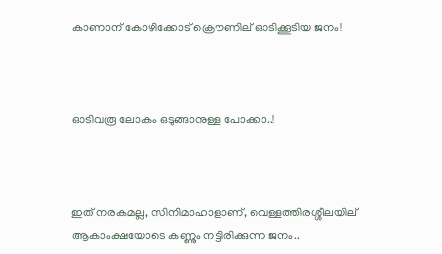കാണാന് കോഴിക്കോട് ക്രൌണില് ഓടിക്കൂടിയ ജനം!



ഓടിവരൂ ലോകം ഒടുങ്ങാനുള്ള പോക്കാ..!



ഇത് നരകമല്ല, സിനിമാഹാളാണ്, വെള്ളത്തിരശ്ശീലയില് ആകാംക്ഷയോടെ കണ്ണും നട്ടിരിക്കുന്ന ജനം..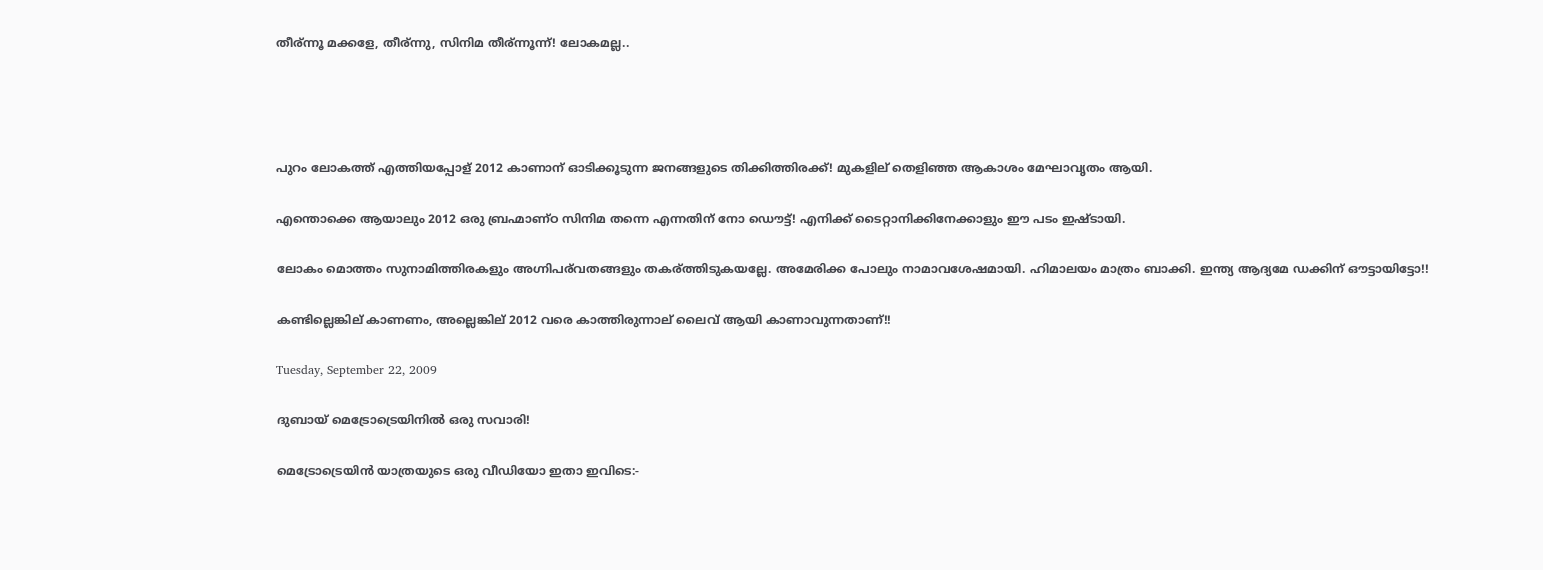തീര്ന്നൂ മക്കളേ, തീര്ന്നു, സിനിമ തീര്ന്നൂന്ന്! ലോകമല്ല..




പുറം ലോകത്ത് എത്തിയപ്പോള് 2012 കാണാന് ഓടിക്കൂടുന്ന ജനങ്ങളുടെ തിക്കിത്തിരക്ക്! മുകളില് തെളിഞ്ഞ ആകാശം മേഘാവൃതം ആയി.

എന്തൊക്കെ ആയാലും 2012 ഒരു ബ്രഹ്മാണ്ഠ സിനിമ തന്നെ എന്നതിന് നോ ഡൌട്ട്! എനിക്ക് ടൈറ്റാനിക്കിനേക്കാളും ഈ പടം ഇഷ്ടായി.

ലോകം മൊത്തം സുനാമിത്തിരകളും അഗ്നിപര്‌വതങ്ങളും തകര്ത്തിടുകയല്ലേ. അമേരിക്ക പോലും നാമാവശേഷമായി. ഹിമാലയം മാത്രം ബാക്കി. ഇന്ത്യ ആദ്യമേ ഡക്കിന് ഔട്ടായിട്ടോ!!

കണ്ടില്ലെങ്കില് കാണണം, അല്ലെങ്കില് 2012 വരെ കാത്തിരുന്നാല് ലൈവ് ആയി കാണാവുന്നതാണ്!!

Tuesday, September 22, 2009

ദുബായ് മെട്രോട്രെയിനില്‍ ഒരു സവാരി!

മെട്രോട്രെയിന്‍ യാത്രയുടെ ഒരു വീഡിയോ ഇതാ ഇവിടെ:-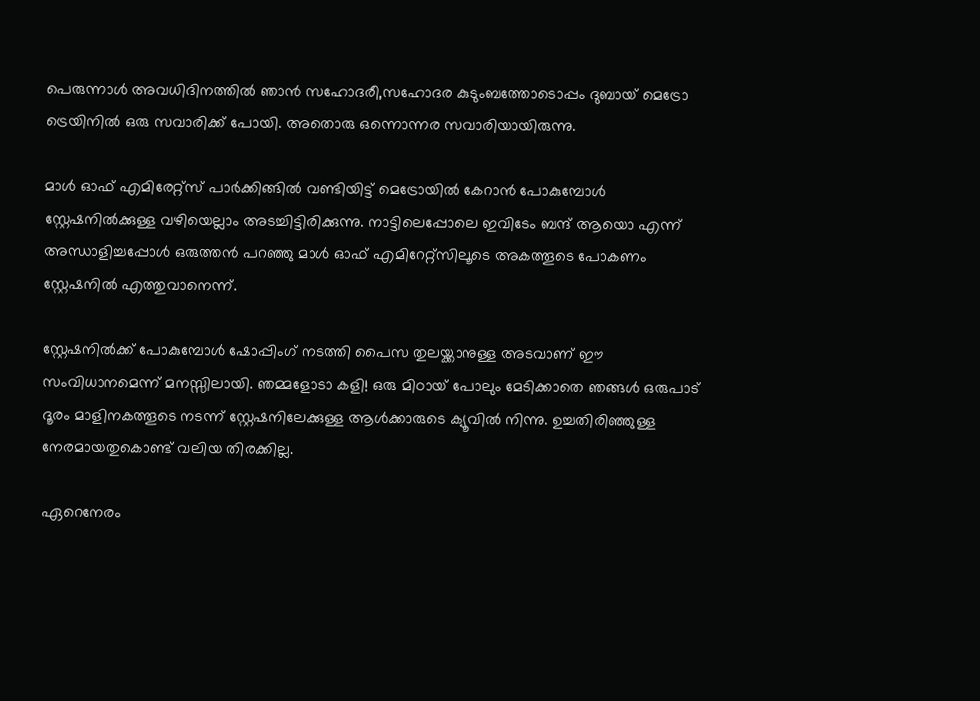പെരുന്നാള്‍ അവധിദിനത്തില്‍ ഞാന്‍ സഹോദരീ,സഹോദര കുടുംബത്തോടൊപ്പം ദുബായ് മെട്രോ ട്രെയിനില്‍ ഒരു സവാരിക്ക് പോയി. അതൊരു ഒന്നൊന്നര സവാരിയായിരുന്നു.

മാള്‍ ഓഫ് എമിരേറ്റ്സ് പാര്‍ക്കിങ്ങില്‍ വണ്ടിയിട്ട് മെട്രോയില്‍ കേറാന്‍ പോകുമ്പോള്‍ സ്റ്റേഷനില്‍ക്കുള്ള വഴിയെല്ലാം അടച്ചിട്ടിരിക്കുന്നു. നാട്ടിലെപ്പോലെ ഇവിടേം ബന്ദ് ആയൊ എന്ന് അന്ധാളിച്ചപ്പോള്‍ ഒരുത്തന്‍ പറഞ്ഞു മാള്‍ ഓഫ് എമിറേറ്റ്സിലൂടെ അകത്തൂടെ പോകണം സ്റ്റേഷനില്‍ എത്തുവാനെന്ന്.

സ്റ്റേഷനില്‍ക്ക് പോകുമ്പോള്‍ ഷോപ്പിംഗ് നടത്തി പൈസ തുലയ്ക്കാനുള്ള അടവാണ് ഈ സം‌വിധാനമെന്ന് മനസ്സിലായി. ഞമ്മളോടാ കളി! ഒരു മിഠായ് പോലും മേടിക്കാതെ ഞങ്ങള്‍ ഒരുപാട് ദൂരം മാളിനകത്തൂടെ നടന്ന് സ്റ്റേഷനിലേക്കുള്ള ആള്‍ക്കാരുടെ ക്യൂവില്‍ നിന്നു. ഉച്ചതിരിഞ്ഞുള്ള നേരമായതുകൊണ്ട് വലിയ തിരക്കില്ല.

ഏറെനേരം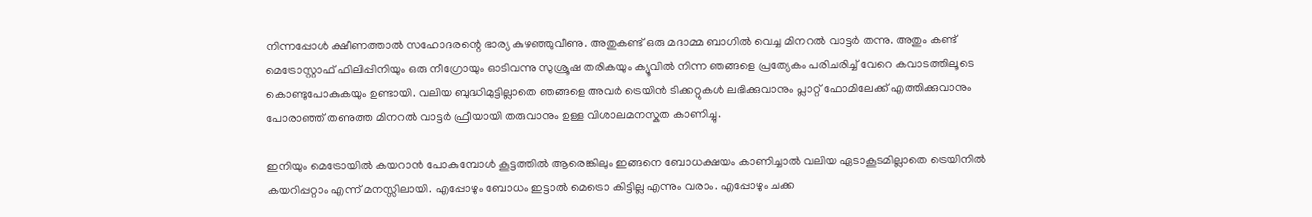നിന്നപ്പോള്‍ ക്ഷീണത്താല്‍ സഹോദരന്റെ ഭാര്യ കുഴഞ്ഞുവീണു. അതുകണ്ട് ഒരു മദാമ്മ ബാഗില്‍ വെച്ച മിനറല്‍ വാട്ടര്‍ തന്നു. അതും കണ്ട് മെട്രോസ്റ്റാഫ് ഫിലിപ്പിനിയും ഒരു നീഗ്രോയും ഓടിവന്നു സുശ്രൂഷ തരികയും ക്യൂവില്‍ നിന്ന ഞങ്ങളെ പ്രത്യേകം പരിചരിച്ച് വേറെ കവാടത്തിലൂടെ കൊണ്ടുപോകുകയും ഉണ്ടായി. വലിയ ബുദ്ധിമുട്ടില്ലാതെ ഞങ്ങളെ അവര്‍ ട്രെയിന്‍ ടിക്കറ്റുകള്‍ ലഭിക്കുവാനും പ്ലാറ്റ് ഫോമിലേക്ക് എത്തിക്കുവാനും പോരാഞ്ഞ് തണുത്ത മിനറല്‍ വാട്ടര്‍ ഫ്രീയായി തരുവാനും ഉള്ള വിശാ‍ലമനസ്കത കാണിച്ചു.

ഇനിയും മെട്രോയില്‍ കയറാന്‍ പോകുമ്പോള്‍ കൂട്ടത്തില്‍ ആരെങ്കിലും ഇങ്ങനെ ബോധക്ഷയം കാണിച്ചാല്‍ വലിയ ഏടാകൂടമില്ലാതെ ട്രെയിനില്‍ കയറിപ്പറ്റാം എന്ന് മനസ്സിലായി. എപ്പോഴും ബോധം ഇട്ടാല്‍ മെട്രൊ കിട്ടില്ല എന്നും വരാം. എപ്പോഴും ചക്ക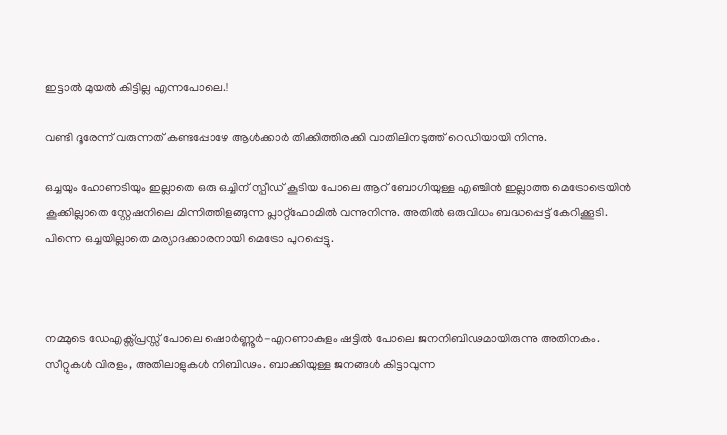ഇട്ടാല്‍ മുയല്‍ കിട്ടില്ല എന്നപോലെ.!

വണ്ടി ദൂരേന്ന് വരുന്നത് കണ്ടപ്പോഴേ ആള്‍ക്കാര്‍ തിക്കിത്തിരക്കി വാതിലിനടുത്ത് റെഡിയായി നിന്നു.

ഒച്ചയും ഹോണടിയും ഇല്ലാതെ ഒരു ഒച്ചിന് സ്പീഡ് കൂടിയ പോലെ ആറ് ബോഗിയുള്ള എഞ്ചിന്‍ ഇല്ലാത്ത മെട്രോട്രെയിന്‍ കൂക്കില്ലാതെ സ്റ്റേഷനിലെ മിന്നിത്തിളങ്ങുന്ന പ്ലാറ്റ്ഫോമില്‍ വന്നുനിന്നു. അതില്‍ ഒരുവിധം ബദ്ധപ്പെട്ട് കേറിക്കൂടി. പിന്നെ ഒച്ചയില്ലാതെ മര്യാദക്കാരനായി മെട്രോ പുറപ്പെട്ടു.



നമ്മുടെ ഡേഎക്സ്പ്രസ്സ് പോലെ ഷൊര്‍ണ്ണൂര്‍-എറണാകുളം ഷട്ടില്‍ പോലെ ജനനിബിഢമായിരുന്നു അതിനകം. സീറ്റുകള്‍ വിരളം, അതിലാളുകള്‍ നിബിഢം. ബാക്കിയുള്ള ജനങ്ങള്‍ കിട്ടാവുന്ന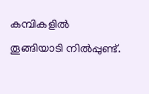കമ്പികളില്‍ തൂങ്ങിയാടി നില്‍പ്പുണ്ട്.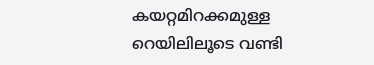കയറ്റമിറക്കമുള്ള റെയിലിലൂടെ വണ്ടി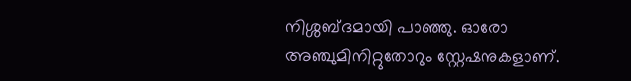നിശ്ശബ്ദമായി പാഞ്ഞു. ഓരോ അഞ്ചുമിനിറ്റുതോറും സ്റ്റേഷനുകളാണ്.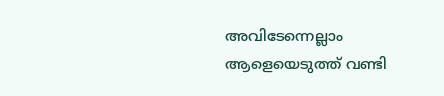അവിടേന്നെല്ലാം ആളെയെടുത്ത് വണ്ടി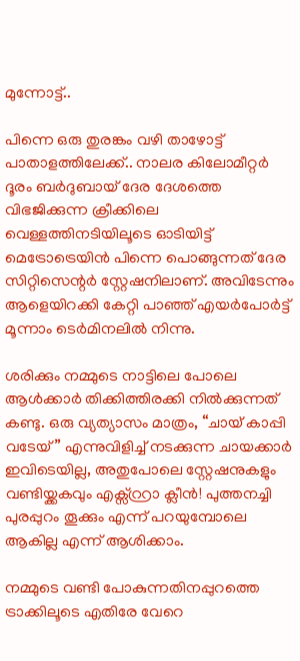മുന്നോട്ട്..

പിന്നെ ഒരു തുരങ്കം വഴി താഴോട്ട് പാതാളത്തിലേക്ക്.. നാലര കിലോമീറ്റര്‍ ദൂരം ബര്‍ദുബായ് ദേര ദേശത്തെ വിഭജിക്കുന്ന ക്രീക്കിലെ വെള്ളത്തിനടിയിലൂടെ ഓടിയിട്ട് മെട്രോട്രെയിന്‍ പിന്നെ പൊങ്ങുന്നത് ദേര സിറ്റിസെന്റര്‍ സ്റ്റേഷനിലാണ്. അവിടേന്നും ആളെയിറക്കി കേറ്റി പാഞ്ഞ് എയര്‍പോര്‍ട്ട് മൂന്നാം ടെര്‍മിനലില്‍ നിന്നു.

ശരിക്കും നമ്മുടെ നാട്ടിലെ പോലെ ആള്‍ക്കാര്‍ തിക്കിത്തിരക്കി നില്‍ക്കുന്നത് കണ്ടു. ഒരു വ്യത്യാസം മാത്രം, “ചായ് കാപ്പി വടേയ്” എന്നുവിളിച്ച് നടക്കുന്ന ചായക്കാര്‍ ഇവിടെയില്ല, അതുപോലെ സ്റ്റേഷനുകളും വണ്ടിയ്ക്കകവും എക്സ്റ്റ്രാ ക്ലീന്‍! പുത്തനച്ചി പുരപ്പുറം തൂക്കും എന്ന് പറയുമ്പോലെ ആകില്ല എന്ന് ആശിക്കാം.

നമ്മുടെ വണ്ടി പോകുന്നതിനപ്പുറത്തെ ട്രാക്കിലൂടെ എതിരേ വേറെ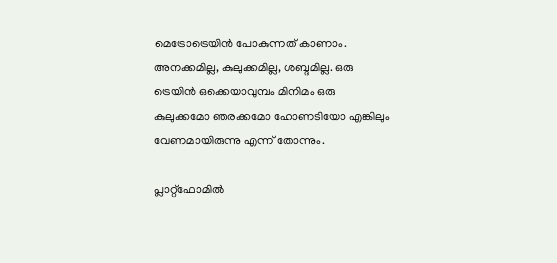മെട്രോട്രെയിന്‍ പോകുന്നത് കാണാം. അനക്കമില്ല, കുലുക്കമില്ല, ശബ്ദമില്ല. ഒരു ട്രെയിന്‍ ഒക്കെയാവുമ്പം മിനിമം ഒരു കുലുക്കമോ ഞരക്കമോ ഹോണടിയോ എങ്കിലും വേണമായിരുന്നു എന്ന് തോന്നും.

പ്ലാറ്റ്ഫോമില്‍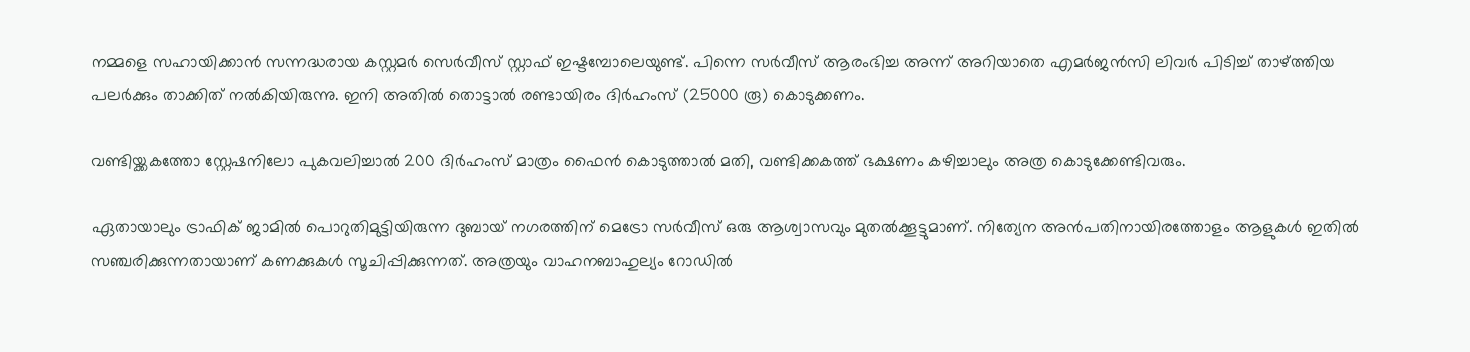നമ്മളെ സഹായിക്കാന്‍ സന്നദ്ധരായ കസ്റ്റമര്‍ സെര്‍വീസ് സ്റ്റാഫ് ഇഷ്ടമ്പോലെയുണ്ട്. പിന്നെ സര്‍വീസ് ആരംഭിച്ച അന്ന് അറിയാതെ എമര്‍ജന്‍സി ലിവര്‍ പിടിച്ച് താഴ്ത്തിയ പലര്‍ക്കും താക്കിത് നല്‍കിയിരുന്നു. ഇനി അതില്‍ തൊട്ടാല്‍ രണ്ടായിരം ദിര്‍ഹംസ് (25000 രൂ) കൊടുക്കണം.

വണ്ടിയ്ക്കകത്തോ സ്റ്റേഷനിലോ പുകവലിച്ചാല്‍ 200 ദിര്‍ഹംസ് മാത്രം ഫൈന്‍ കൊടുത്താല്‍ മതി, വണ്ടിക്കകത്ത് ഭക്ഷണം കഴിച്ചാലും അത്ര കൊടുക്കേണ്ടിവരും.

ഏതായാലും ട്രാഫിക് ജാമില്‍ പൊറുതിമുട്ടിയിരുന്ന ദുബായ് നഗരത്തിന് മെട്രോ സര്‍വീസ് ഒരു ആശ്വാസവും മുതല്‍ക്കൂട്ടുമാണ്. നിത്യേന അന്‍പതിനായിരത്തോളം ആളുകള്‍ ഇതില്‍ സഞ്ചരിക്കുന്നതായാണ് കണക്കുകള്‍ സൂചിപ്പിക്കുന്നത്. അത്രയും വാഹനബാഹുല്യം റോഡില്‍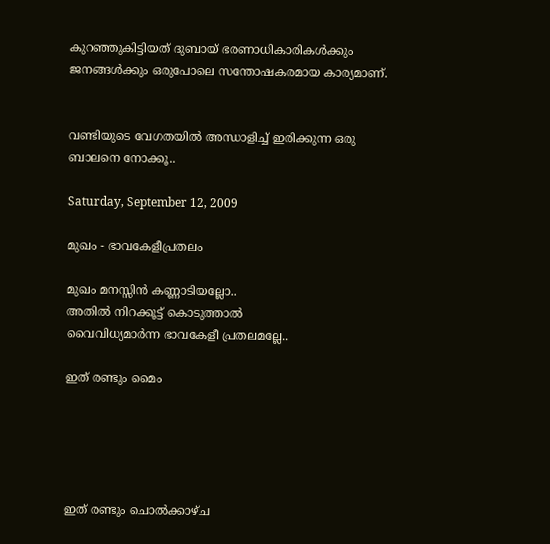കുറഞ്ഞുകിട്ടിയത് ദുബായ് ഭരണാധികാരികള്‍ക്കും ജനങ്ങള്‍ക്കും ഒരുപോലെ സന്തോഷകരമായ കാര്യമാണ്.


വണ്ടിയുടെ വേഗതയില്‍ അന്ധാളിച്ച് ഇരിക്കുന്ന ഒരു ബാലനെ നോക്കൂ..

Saturday, September 12, 2009

മുഖം - ഭാവകേളീപ്രതലം

മുഖം മനസ്സിന്‍ കണ്ണാടിയല്ലോ..
അതില്‍ നിറക്കൂട്ട് കൊടുത്താല്‍
വൈവിധ്യമാര്‍ന്ന ഭാവകേളീ പ്രതലമല്ലേ..

ഇത് രണ്ടും മൈം





ഇത് രണ്ടും ചൊല്‍ക്കാഴ്ച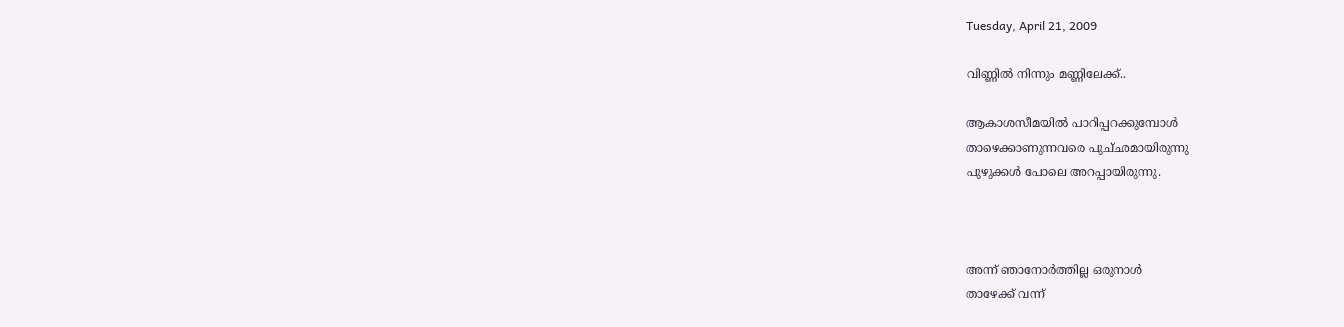Tuesday, April 21, 2009

വിണ്ണില്‍ നിന്നും മണ്ണിലേക്ക്..

ആകാശസീമയില്‍ പാറിപ്പറക്കുമ്പോള്‍
താഴെക്കാണുന്നവരെ പുച്‌ഛമായിരുന്നു
പുഴുക്കള്‍ പോലെ അറപ്പായിരുന്നു.



അന്ന് ഞാനോര്‍ത്തില്ല ഒരുനാള്‍
താഴേക്ക് വന്ന്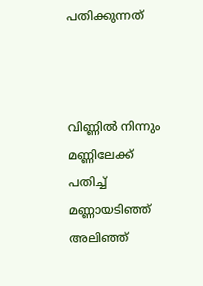പതിക്കുന്നത്



വിണ്ണില്‍ നിന്നും മണ്ണിലേക്ക്
പതിച്ച് മണ്ണായടിഞ്ഞ് അലിഞ്ഞ്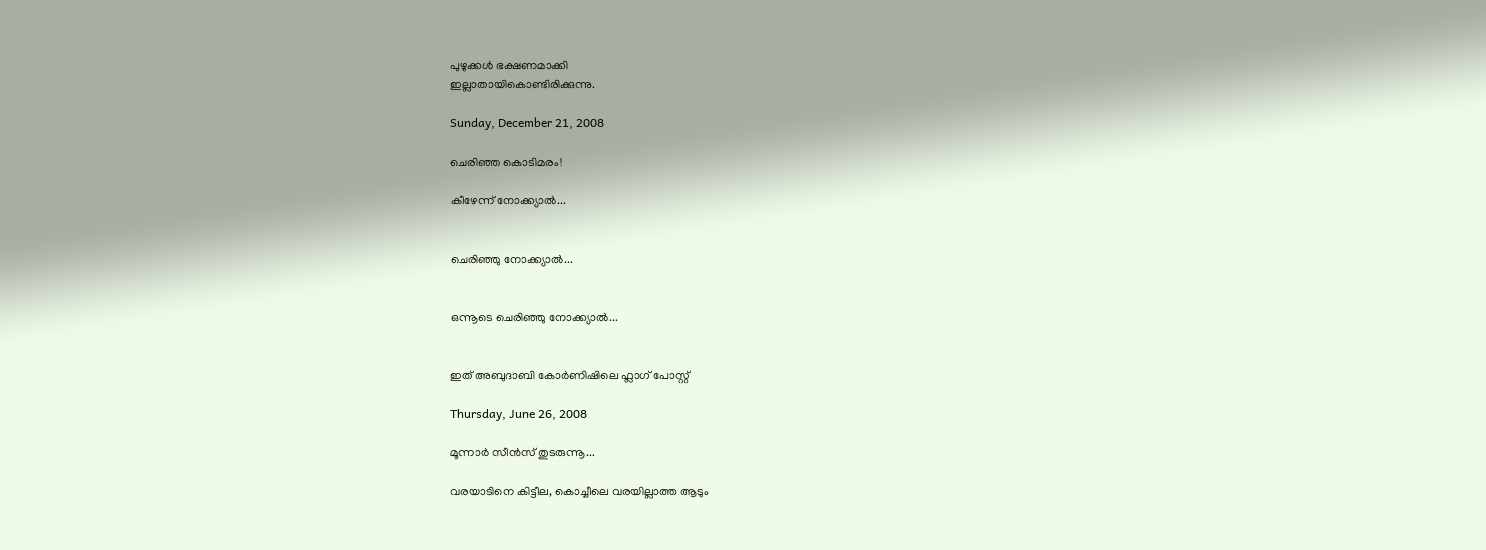പുഴുക്കള്‍ ഭക്ഷണമാക്കി
ഇല്ലാതായികൊണ്ടിരിക്കുന്നു.

Sunday, December 21, 2008

ചെരിഞ്ഞ കൊടിമരം!

കീഴേന്ന് നോക്ക്യാല്‍...


ചെരിഞ്ഞു നോക്ക്യാല്‍...


ഒന്നൂടെ ചെരിഞ്ഞു നോക്ക്യാല്‍...


ഇത് അബുദാബി കോര്‍ണിഷിലെ ഫ്ലാഗ് പോസ്റ്റ്

Thursday, June 26, 2008

മൂന്നാര്‍ സീന്‍സ് തുടരുന്നൂ...

വരയാടിനെ കിട്ടീല, കൊച്ചീലെ വരയില്ലാത്ത ആടും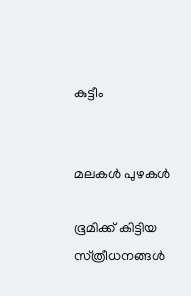കുട്ടീം


മലകള്‍ പുഴകള്‍

ഭൂമിക്ക് കിട്ടിയ സ്‌ത്രീധനങ്ങള്‍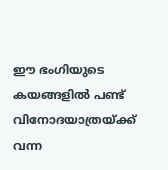ഈ ഭംഗിയുടെ കയങ്ങളില്‍ പണ്ട് വിനോദയാത്രയ്ക്ക് വന്ന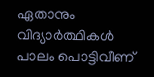ഏതാനും വിദ്യാര്‍ത്ഥികള്‍ പാലം പൊട്ടിവീണ്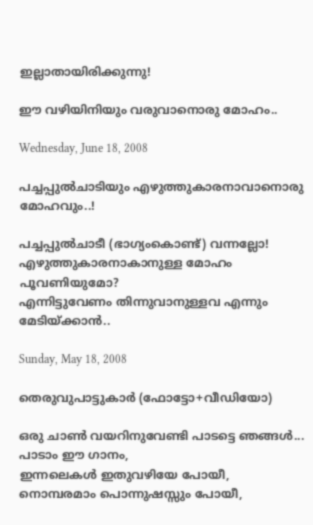ഇല്ലാതായിരിക്കുന്നു!

ഈ വഴിയിനിയും വരുവാനൊരു മോഹം..

Wednesday, June 18, 2008

പച്ചപ്പുല്‍ചാടിയും എഴുത്തുകാരനാവാനൊരു മോഹവും..!

പച്ചപ്പുല്‍ചാടീ (ഭാഗ്യം‌കൊണ്ട്‌) വന്നല്ലോ!
എഴുത്തുകാരനാകാനുള്ള മോഹം പൂവണിയുമോ?
എന്നിട്ടുവേണം തിന്നുവാനുള്ളവ എന്നും മേടിയ്ക്കാന്‍..

Sunday, May 18, 2008

തെരുവുപാട്ടുകാര്‍ (ഫോട്ടോ+വീഡിയോ)

ഒരു ചാണ്‍ വയറിനുവേണ്ടി പാടട്ടെ ഞങ്ങള്‍...
പാടാം ഈ ഗാനം,
ഇന്നലെകള്‍ ഇതുവഴിയേ പോയീ,
നൊമ്പരമാം പൊന്നുഷസ്സും പോയീ,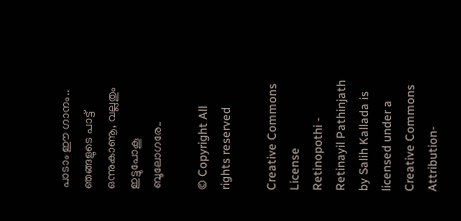പാടാം ഈ ഗാനം..
ഞങ്ങളുടെ പാട്ട് ഒന്നുകാണൂ, വല്ലതും ഇട്ടുപോകൂ ബൂലോഗരേ..

© Copyright All rights reserved

Creative Commons License
Retinopothi - Retinayil Pathinjath by Salih Kallada is licensed under a Creative Commons Attribution-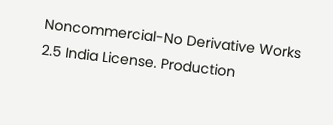Noncommercial-No Derivative Works 2.5 India License. Production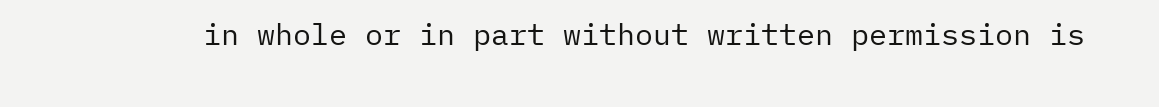in whole or in part without written permission is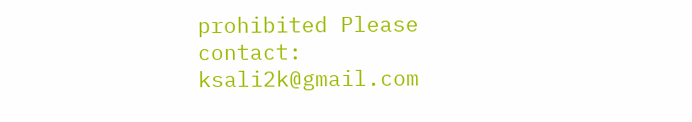prohibited Please contact: ksali2k@gmail.com